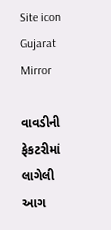Site icon Gujarat Mirror

વાવડીની ફેકટરીમાં લાગેલી આગ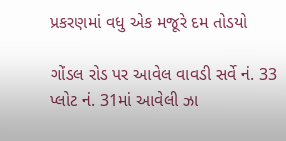પ્રકરણમાં વધુ એક મજૂરે દમ તોડયો

ગોંડલ રોડ પર આવેલ વાવડી સર્વે નં. 33 પ્લોટ નં. 31માં આવેલી ઝા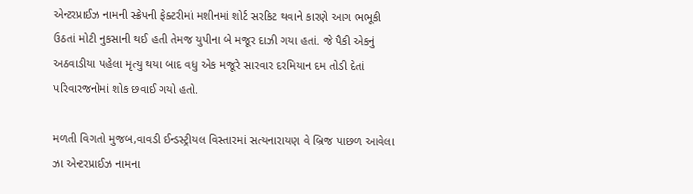એન્ટરપ્રાઈઝ નામની સ્ક્રેપની ફેક્ટરીમાં મશીનમાં શોર્ટ સરકિટ થવાને કારણે આગ ભભૂકી ઉઠતાં મોટી નુકસાની થઈ હતી તેમજ યુપીના બે મજૂર દાઝી ગયા હતાં. જે પૈકી એકનું અઠવાડીયા પહેલા મૃત્યુ થયા બાદ વધુ એક મજૂરે સારવાર દરમિયાન દમ તોડી દેતાં પરિવારજનોમાં શોક છવાઈ ગયો હતો.

મળતી વિગતો મુજબ,વાવડી ઈન્ડસ્ટ્રીયલ વિસ્તારમાં સત્યનારાયણ વે બ્રિજ પાછળ આવેલા ઝા એન્ટરપ્રાઈઝ નામના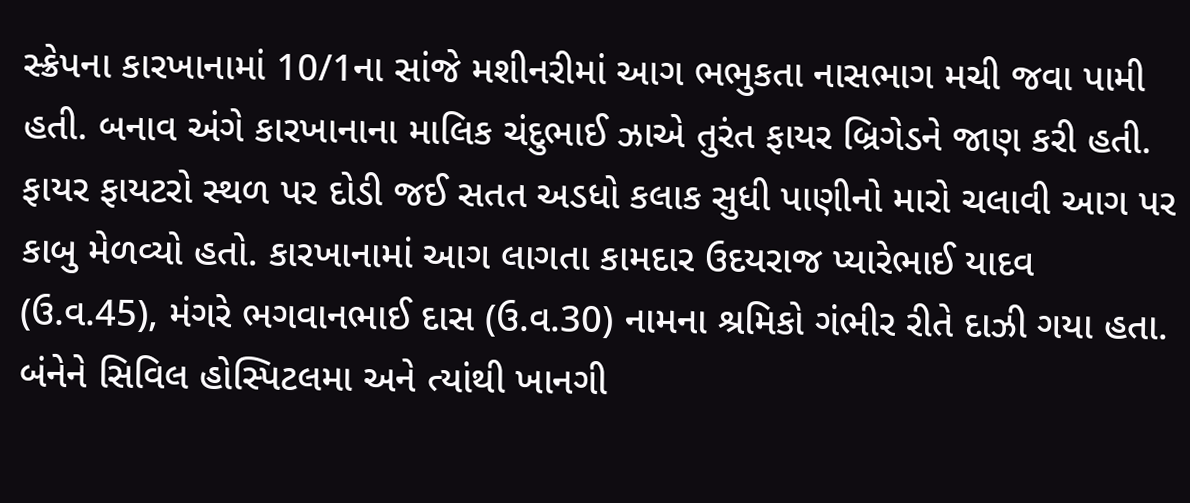સ્ક્રેપના કારખાનામાં 10/1ના સાંજે મશીનરીમાં આગ ભભુકતા નાસભાગ મચી જવા પામી હતી. બનાવ અંગે કારખાનાના માલિક ચંદુભાઈ ઝાએ તુરંત ફાયર બ્રિગેડને જાણ કરી હતી. ફાયર ફાયટરો સ્થળ પર દોડી જઈ સતત અડધો કલાક સુધી પાણીનો મારો ચલાવી આગ પર કાબુ મેળવ્યો હતો. કારખાનામાં આગ લાગતા કામદાર ઉદયરાજ પ્યારેભાઈ યાદવ (ઉ.વ.45), મંગરે ભગવાનભાઈ દાસ (ઉ.વ.30) નામના શ્રમિકો ગંભીર રીતે દાઝી ગયા હતા. બંનેને સિવિલ હોસ્પિટલમા અને ત્યાંથી ખાનગી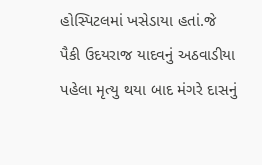હોસ્પિટલમાં ખસેડાયા હતાં.જે પૈકી ઉદયરાજ યાદવનું અઠવાડીયા પહેલા મૃત્યુ થયા બાદ મંગરે દાસનું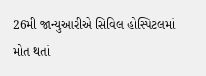26મી જાન્યુઆરીએ સિવિલ હોસ્પિટલમાં મોત થતાં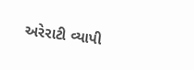અરેરાટી વ્યાપી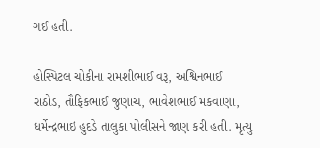ગઈ હતી.

હોસ્પિટલ ચોકીના રામશીભાઈ વરૂ, અશ્વિનભાઈ રાઠોડ, તૌફિકભાઈ જુણાચ, ભાવેશભાઈ મકવાણા, ધર્મેન્દ્રભાઇ હુદડે તાલુકા પોલીસને જાણ કરી હતી. મૃત્યુ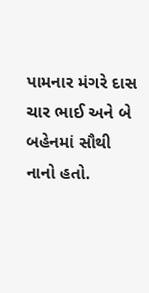પામનાર મંગરે દાસ ચાર ભાઈ અને બે બહેનમાં સૌથી નાનો હતો.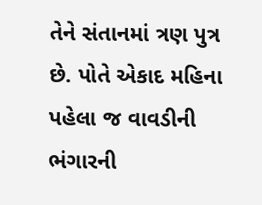તેને સંતાનમાં ત્રણ પુત્ર છે. પોતે એકાદ મહિના પહેલા જ વાવડીની ભંગારની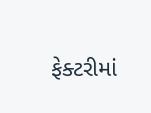ફેક્ટરીમાં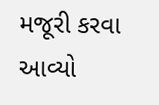મજૂરી કરવા આવ્યો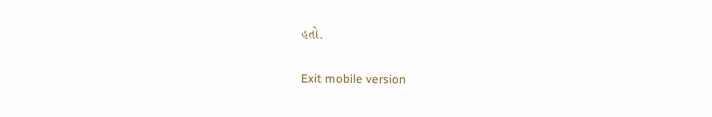હતો.

Exit mobile version